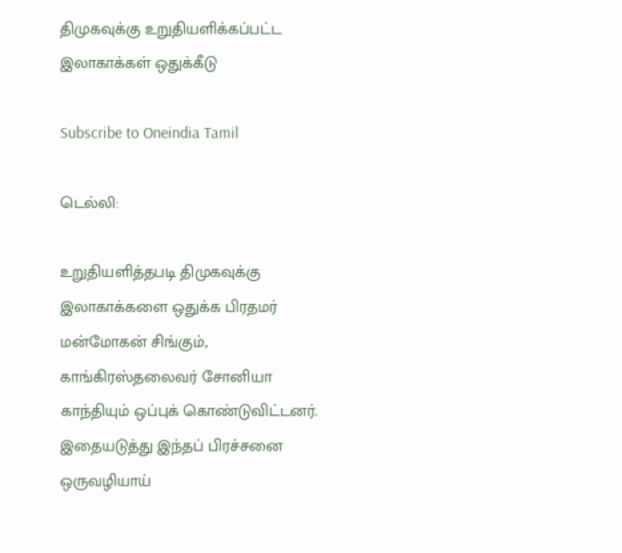திமுகவுக்கு உறுதியளிக்கப்பட்ட இலாகாக்கள் ஒதுக்கீடு

Subscribe to Oneindia Tamil

டெல்லி:

உறுதியளித்தபடி திமுகவுக்கு இலாகாக்களை ஒதுக்க பிரதமர் மன்மோகன் சிங்கும், காங்கிரஸ்தலைவர் சோனியா காந்தியும் ஒப்புக் கொண்டுவிட்டனர். இதையடுத்து இந்தப் பிரச்சனை ஒருவழியாய்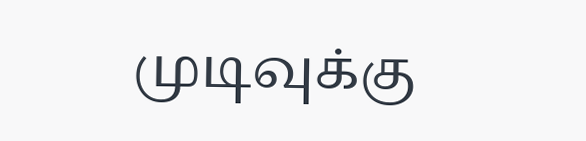முடிவுக்கு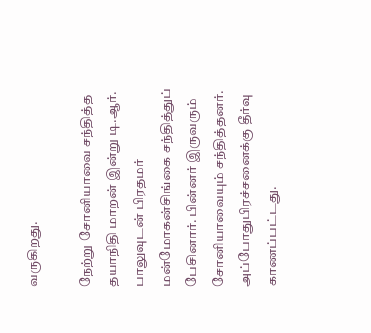வருகிறது.

நேற்று சோனியாவை சந்தித்த தயாநிதி மாறன் இன்று டி.ஆர். பாலுவுடன் பிரதமர் மன்மோகன்சிங்கை சந்தித்துப் பேசினார். பின்னர் இருவரும் சோனியாவையும் சந்தித்தனர். அப்போதுபிரச்சனைக்கு தீர்வு காணப்பட்டது.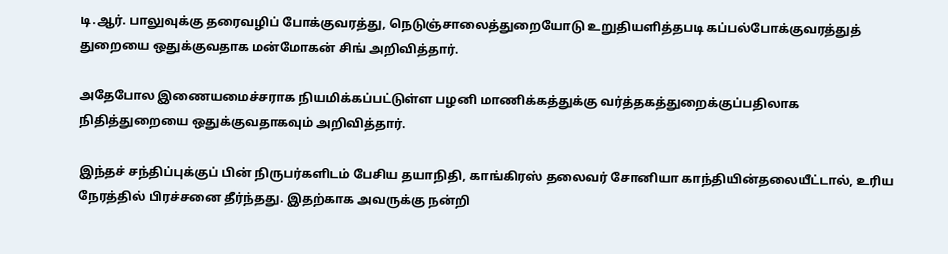டி.ஆர். பாலுவுக்கு தரைவழிப் போக்குவரத்து, நெடுஞ்சாலைத்துறையோடு உறுதியளித்தபடி கப்பல்போக்குவரத்துத் துறையை ஒதுக்குவதாக மன்மோகன் சிங் அறிவித்தார்.

அதேபோல இணையமைச்சராக நியமிக்கப்பட்டுள்ள பழனி மாணிக்கத்துக்கு வர்த்தகத்துறைக்குப்பதிலாக நிதித்துறையை ஒதுக்குவதாகவும் அறிவித்தார்.

இந்தச் சந்திப்புக்குப் பின் நிருபர்களிடம் பேசிய தயாநிதி, காங்கிரஸ் தலைவர் சோனியா காந்தியின்தலையீட்டால், உரிய நேரத்தில் பிரச்சனை தீர்ந்தது. இதற்காக அவருக்கு நன்றி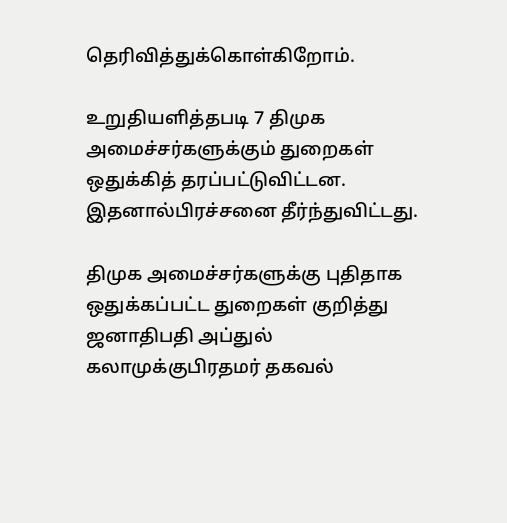தெரிவித்துக்கொள்கிறோம்.

உறுதியளித்தபடி 7 திமுக அமைச்சர்களுக்கும் துறைகள் ஒதுக்கித் தரப்பட்டுவிட்டன. இதனால்பிரச்சனை தீர்ந்துவிட்டது.

திமுக அமைச்சர்களுக்கு புதிதாக ஒதுக்கப்பட்ட துறைகள் குறித்து ஜனாதிபதி அப்துல் கலாமுக்குபிரதமர் தகவல்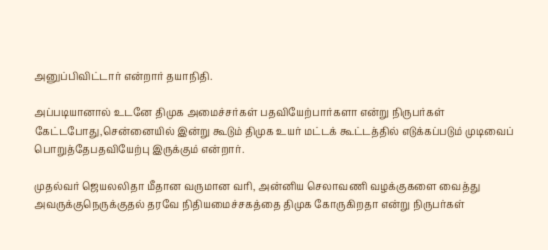அனுப்பிவிட்டார் என்றார் தயாநிதி.

அப்படியானால் உடனே திமுக அமைச்சர்கள் பதவியேற்பார்களா என்று நிருபர்கள் கேட்டபோது,சென்னையில் இன்று கூடும் திமுக உயர் மட்டக் கூட்டத்தில் எடுக்கப்படும் முடிவைப் பொறுத்தேபதவியேற்பு இருக்கும் என்றார்.

முதல்வர் ஜெயலலிதா மீதான வருமான வரி, அன்னிய செலாவணி வழக்குகளை வைத்து அவருக்குநெருக்குதல் தரவே நிதியமைச்சகத்தை திமுக கோருகிறதா என்று நிருபர்கள்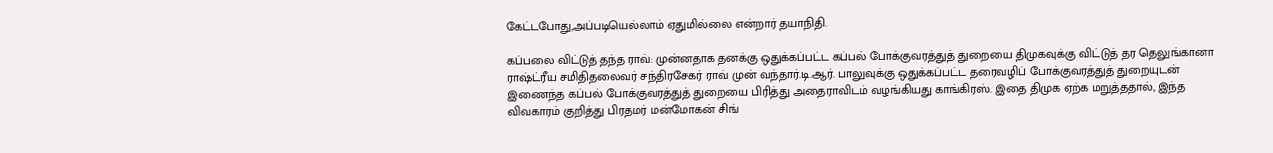கேட்டபோது,அப்படியெல்லாம் ஏதுமில்லை என்றார் தயாநிதி.

கப்பலை விட்டுத் தந்த ராவ்: முன்னதாக தனக்கு ஒதுக்கப்பட்ட கப்பல் போக்குவரத்துத் துறையை திமுகவுக்கு விட்டுத் தர தெலுங்கானா ராஷ்ட்ரீய சமிதிதலைவர் சந்திரசேகர் ராவ் முன் வந்தார்.டி.ஆர். பாலுவுக்கு ஒதுக்கப்பட்ட தரைவழிப் போக்குவரத்துத் துறையுடன் இணைந்த கப்பல் போக்குவரத்துத் துறையை பிரித்து அதைராவிடம் வழங்கியது காங்கிரஸ். இதை திமுக ஏற்க மறுத்ததால், இந்த விவகாரம் குறித்து பிரதமர் மன்மோகன் சிங்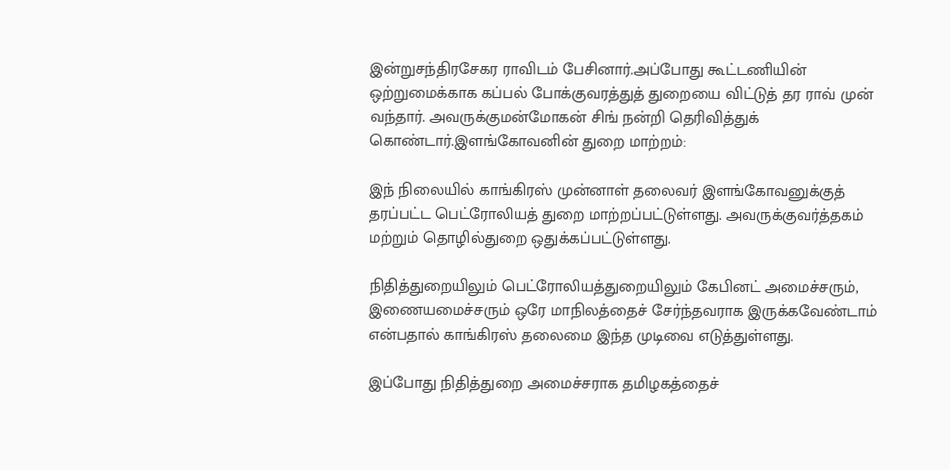இன்றுசந்திரசேகர ராவிடம் பேசினார்.அப்போது கூட்டணியின் ஒற்றுமைக்காக கப்பல் போக்குவரத்துத் துறையை விட்டுத் தர ராவ் முன் வந்தார். அவருக்குமன்மோகன் சிங் நன்றி தெரிவித்துக் கொண்டார்.இளங்கோவனின் துறை மாற்றம்:

இந் நிலையில் காங்கிரஸ் முன்னாள் தலைவர் இளங்கோவனுக்குத் தரப்பட்ட பெட்ரோலியத் துறை மாற்றப்பட்டுள்ளது. அவருக்குவர்த்தகம் மற்றும் தொழில்துறை ஒதுக்கப்பட்டுள்ளது.

நிதித்துறையிலும் பெட்ரோலியத்துறையிலும் கேபினட் அமைச்சரும், இணையமைச்சரும் ஒரே மாநிலத்தைச் சேர்ந்தவராக இருக்கவேண்டாம் என்பதால் காங்கிரஸ் தலைமை இந்த முடிவை எடுத்துள்ளது.

இப்போது நிதித்துறை அமைச்சராக தமிழகத்தைச்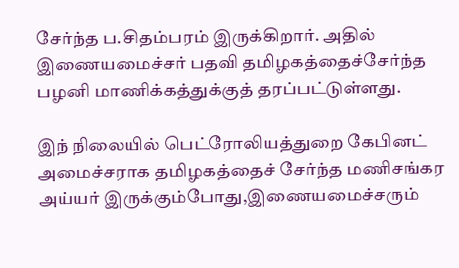சேர்ந்த ப.சிதம்பரம் இருக்கிறார். அதில் இணையமைச்சர் பதவி தமிழகத்தைச்சேர்ந்த பழனி மாணிக்கத்துக்குத் தரப்பட்டுள்ளது.

இந் நிலையில் பெட்ரோலியத்துறை கேபினட் அமைச்சராக தமிழகத்தைச் சேர்ந்த மணிசங்கர அய்யர் இருக்கும்போது,இணையமைச்சரும்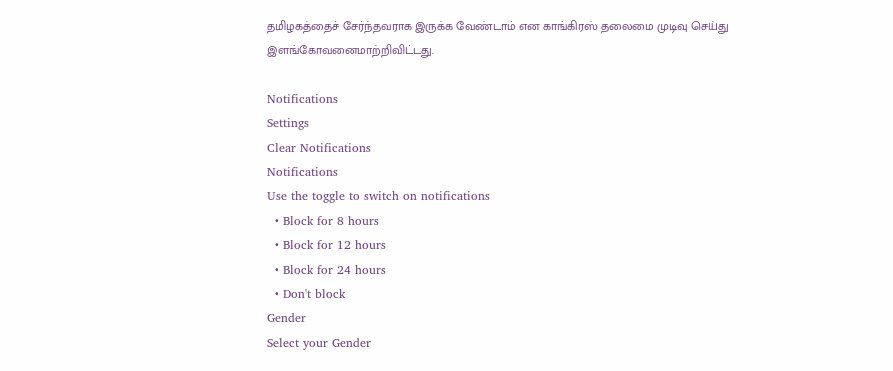தமிழகத்தைச் சேர்ந்தவராக இருக்க வேண்டாம் என காங்கிரஸ் தலைமை முடிவு செய்து இளங்கோவனைமாற்றிவிட்டது.

Notifications
Settings
Clear Notifications
Notifications
Use the toggle to switch on notifications
  • Block for 8 hours
  • Block for 12 hours
  • Block for 24 hours
  • Don't block
Gender
Select your Gender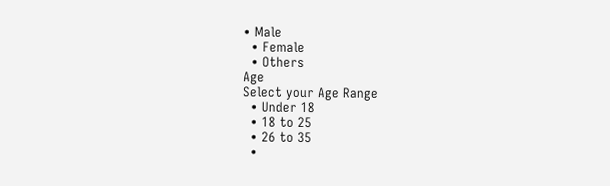• Male
  • Female
  • Others
Age
Select your Age Range
  • Under 18
  • 18 to 25
  • 26 to 35
  •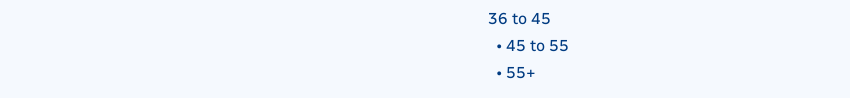36 to 45
  • 45 to 55
  • 55+